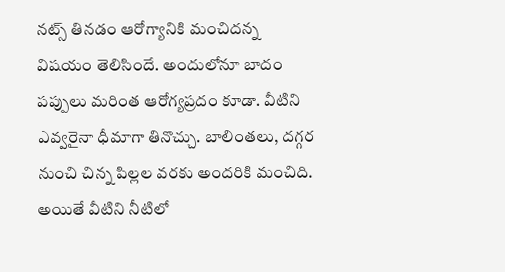నట్స్ తినడం ఆరోగ్యానికి మంచిదన్న విషయం తెలిసిందే. అందులోనూ బాదం పప్పులు మరింత ఆరోగ్యప్రదం కూడా. వీటిని ఎవ్వరైనా ధీమాగా తినొచ్చు. బాలింతలు, దగ్గర నుంచి చిన్న పిల్లల వరకు అందరికి మంచిది. అయితే వీటిని నీటిలో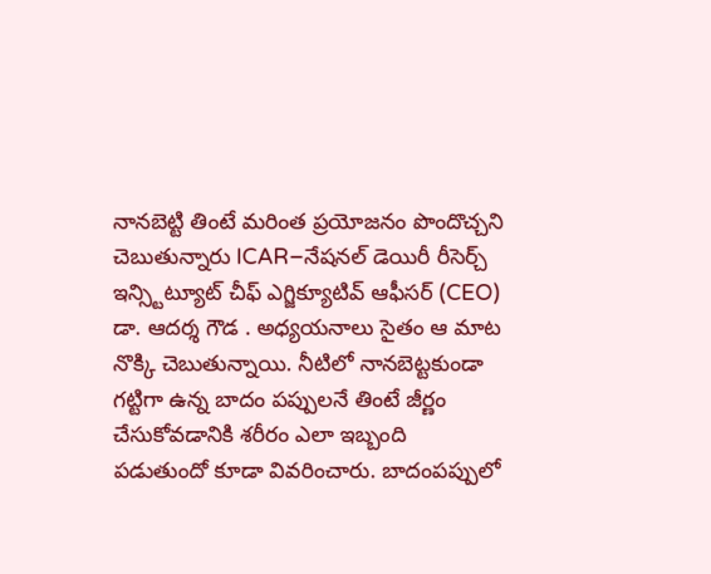నానబెట్టి తింటే మరింత ప్రయోజనం పొందొచ్చని చెబుతున్నారు ICAR–నేషనల్ డెయిరీ రీసెర్చ్ ఇన్స్టిట్యూట్ చీఫ్ ఎగ్జిక్యూటివ్ ఆఫీసర్ (CEO) డా. ఆదర్శ గౌడ . అధ్యయనాలు సైతం ఆ మాట నొక్కి చెబుతున్నాయి. నీటిలో నానబెట్టకుండా గట్టిగా ఉన్న బాదం పప్పులనే తింటే జీర్ణం చేసుకోవడానికి శరీరం ఎలా ఇబ్బంది పడుతుందో కూడా వివరించారు. బాదంపప్పులో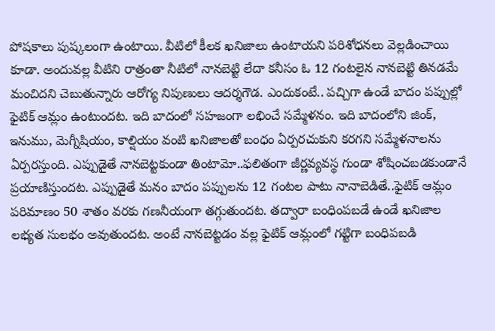పోషకాలు పుష్కలంగా ఉంటాయి. వీటిలో కీలక ఖనిజాలు ఉంటాయని పరిశోధనలు వెల్లడించాయి కూడా. అందువల్ల వీటిని రాత్రంతా నీటిలో నానబెట్టి లేదా కనీసం ఓ 12 గంటలైన నానబెట్టి తినడమే మంచిదని చెబుతున్నారు ఆరోగ్య నిపుణులు ఆదర్శగౌడ. ఎందుకంటే.. పచ్చిగా ఉండే బాదం పప్పుల్లో ఫైటిక్ ఆమ్లం ఉంటుందట. ఇది బాదంలో సహజంగా లభించే సమ్మేళనం. ఇది బాదంలోని జింక్, ఇనుము, మెగ్నీషియం, కాల్షియం వంటి ఖనిజాలతో బంధం ఏర్పరచుకుని కరగని సమ్మేళనాలను ఏర్పరస్తుంది. ఎప్పుడైతే నానబెట్టకుండా తింటామో..ఫలితంగా జీర్ణవ్యవస్థ గుండా శోషించబడకుండానే ప్రయాణిస్తుందట. ఎప్పుడైతే మనం బాదం పప్పులను 12 గంటల పాటు నానాబెడితే..ఫైటిక్ ఆమ్లం పరిమాణం 50 శాతం వరకు గణనీయంగా తగ్గుతుందట. తద్వారా బంధింపబడే ఉండే ఖనిజాల లభ్యత సులభం అవుతుందట. అంటే నానబెట్టడం వల్ల ఫైటిక్ ఆమ్లంలో గట్టిగా బంధిపబడి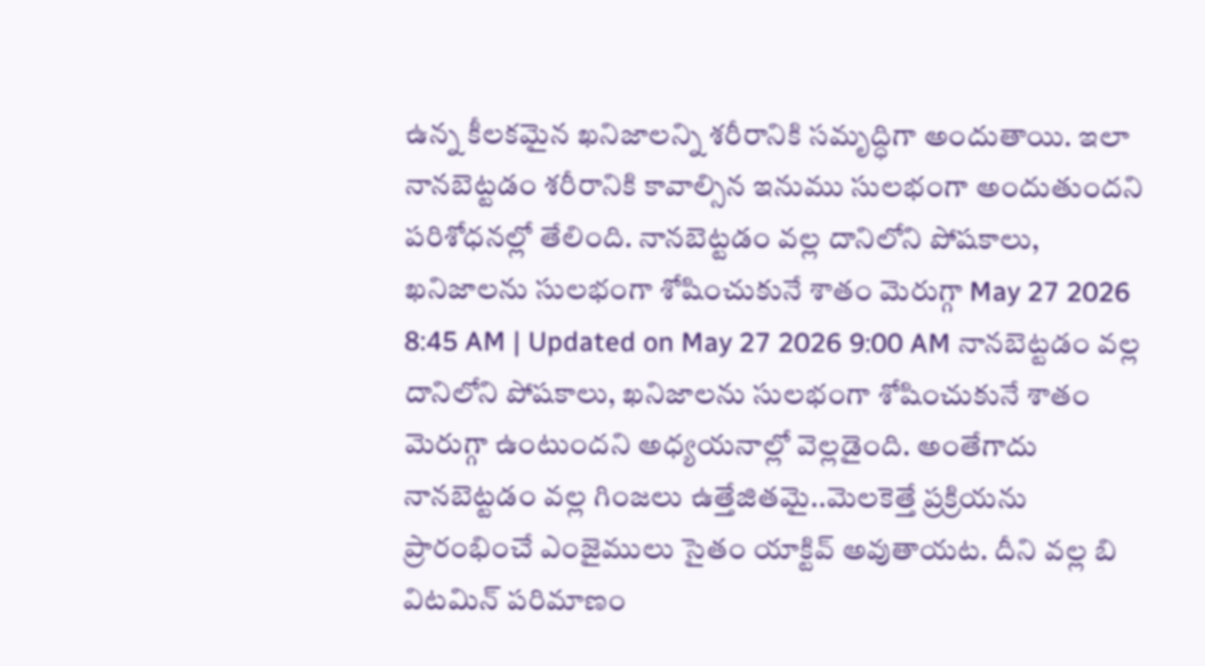ఉన్న కీలకమైన ఖనిజాలన్ని శరీరానికి సమృద్ధిగా అందుతాయి. ఇలా నానబెట్టడం శరీరానికి కావాల్సిన ఇనుము సులభంగా అందుతుందని పరిశోధనల్లో తేలింది. నానబెట్టడం వల్ల దానిలోని పోషకాలు, ఖనిజాలను సులభంగా శోషించుకునే శాతం మెరుగ్గా May 27 2026 8:45 AM | Updated on May 27 2026 9:00 AM నానబెట్టడం వల్ల దానిలోని పోషకాలు, ఖనిజాలను సులభంగా శోషించుకునే శాతం మెరుగ్గా ఉంటుందని అధ్యయనాల్లో వెల్లడైంది. అంతేగాదు నానబెట్టడం వల్ల గింజలు ఉత్తేజితమై..మెలకెత్తే ప్రక్రియను ప్రారంభించే ఎంజైములు సైతం యాక్టివ్ అవుతాయట. దీని వల్ల బి విటమిన్ పరిమాణం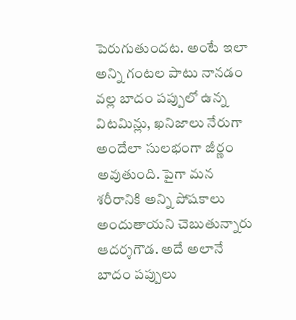పెరుగుతుందట. అంటే ఇలా అన్ని గంటల పాటు నానడం వల్ల బాదం పప్పులో ఉన్న విటమిన్లు, ఖనిజాలు నేరుగా అందేలా సులభంగా జీర్ణం అవుతుంది. పైగా మన శరీరానికి అన్ని పోషకాలు అందుతాయని చెబుతున్నారు ఆదర్శగౌడ. అదే అలానే బాదం పప్పులు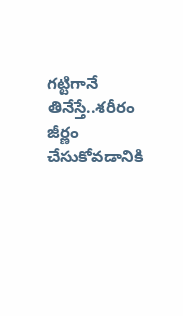గట్టిగానే తినేస్తే..శరీరం జీర్ణం చేసుకోవడానికి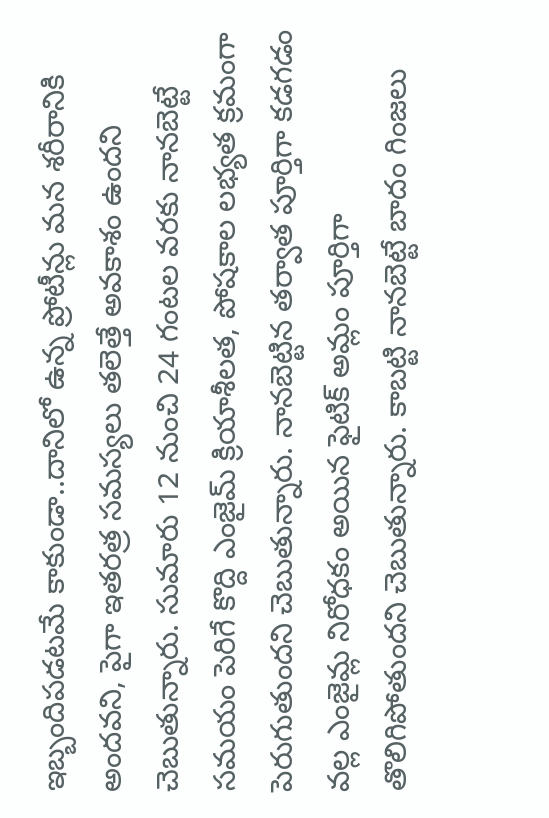ఇబ్బందిపడటమే కాకుండా..దానిలో ఉన్న ప్రోటీన్లు మన శరీరానికి అందవని, పైగా ఇతరత్ర సమస్యలు తలెత్తే అవకాశం ఉందని చెబుతున్నారు. సుమారు 12 నుంచి 24 గంటల వరకు నానబెట్టే సమయం పెరిగే కొద్ది ఎంజైమ్ క్రియాశీలత, పోషకాల లభ్యత క్రమంగా పెరుగుతుందని చెబుతున్నారు. నానబెట్టిన తర్వాత పూర్తిగా కడగడం వల్ల ఎంజైమ్ల నిరోధకం అయిన ఫైటిక్ అమ్లం పూర్తిగా తొలిగిపోతుందని చెబుతున్నారు. కాబట్టి నానబెట్టే బాదం గింజలు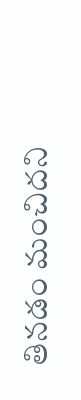తినడం మంచిదని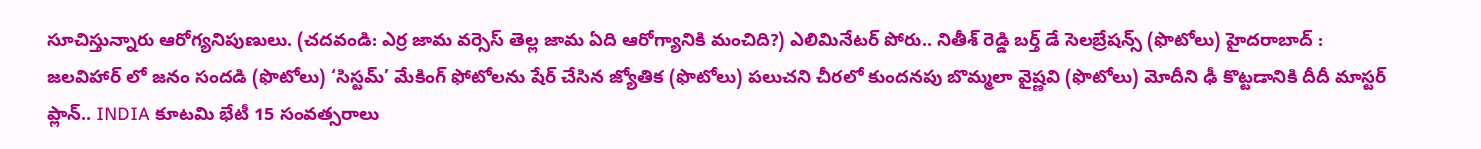సూచిస్తున్నారు ఆరోగ్యనిపుణులు. (చదవండి: ఎర్ర జామ వర్సెస్ తెల్ల జామ ఏది ఆరోగ్యానికి మంచిది?) ఎలిమినేటర్ పోరు.. నితీశ్ రెడ్డి బర్త్ డే సెలబ్రేషన్స్ (ఫొటోలు) హైదరాబాద్ : జలవిహార్ లో జనం సందడి (ఫొటోలు) ‘సిస్టమ్’ మేకింగ్ ఫోటోలను షేర్ చేసిన జ్యోతిక (ఫొటోలు) పలుచని చీరలో కుందనపు బొమ్మలా వైష్ణవి (ఫొటోలు) మోదీని ఢీ కొట్టడానికి దీదీ మాస్టర్ ప్లాన్.. INDIA కూటమి భేటీ 15 సంవత్సరాలు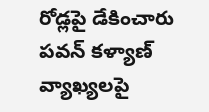రోడ్లపై డేకించారు పవన్ కళ్యాణ్ వ్యాఖ్యలపై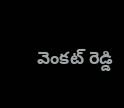వెంకట్ రెడ్డి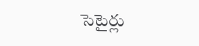సెటైర్లు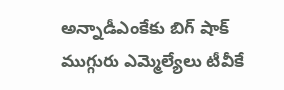అన్నాడీఎంకేకు బిగ్ షాక్ ముగ్గురు ఎమ్మెల్యేలు టీవీకే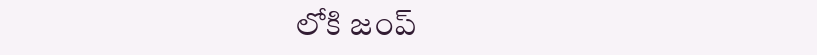లోకి జంప్